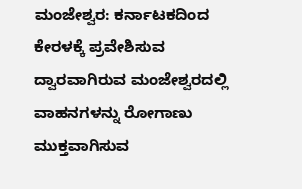ಮಂಜೇಶ್ವರ: ಕರ್ನಾಟಕದಿಂದ ಕೇರಳಕ್ಕೆ ಪ್ರವೇಶಿಸುವ ದ್ವಾರವಾಗಿರುವ ಮಂಜೇಶ್ವರದಲ್ಲಿ ವಾಹನಗಳನ್ನು ರೋಗಾಣು ಮುಕ್ತವಾಗಿಸುವ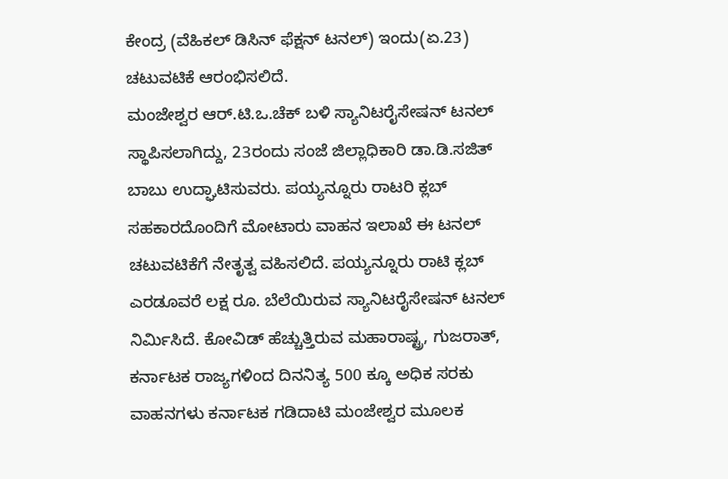ಕೇಂದ್ರ (ವೆಹಿಕಲ್ ಡಿಸಿನ್ ಫೆಕ್ಷನ್ ಟನಲ್) ಇಂದು(ಏ.23) ಚಟುವಟಿಕೆ ಆರಂಭಿಸಲಿದೆ.
ಮಂಜೇಶ್ವರ ಆರ್.ಟಿ.ಒ.ಚೆಕ್ ಬಳಿ ಸ್ಯಾನಿಟರೈಸೇಷನ್ ಟನಲ್ ಸ್ಥಾಪಿಸಲಾಗಿದ್ದು, 23ರಂದು ಸಂಜೆ ಜಿಲ್ಲಾಧಿಕಾರಿ ಡಾ.ಡಿ.ಸಜಿತ್ ಬಾಬು ಉದ್ಘಾಟಿಸುವರು. ಪಯ್ಯನ್ನೂರು ರಾಟರಿ ಕ್ಲಬ್ ಸಹಕಾರದೊಂದಿಗೆ ಮೋಟಾರು ವಾಹನ ಇಲಾಖೆ ಈ ಟನಲ್ ಚಟುವಟಿಕೆಗೆ ನೇತೃತ್ವ ವಹಿಸಲಿದೆ. ಪಯ್ಯನ್ನೂರು ರಾಟಿ ಕ್ಲಬ್ ಎರಡೂವರೆ ಲಕ್ಷ ರೂ. ಬೆಲೆಯಿರುವ ಸ್ಯಾನಿಟರೈಸೇಷನ್ ಟನಲ್ ನಿರ್ಮಿಸಿದೆ. ಕೋವಿಡ್ ಹೆಚ್ಚುತ್ತಿರುವ ಮಹಾರಾಷ್ಟ್ರ, ಗುಜರಾತ್, ಕರ್ನಾಟಕ ರಾಜ್ಯಗಳಿಂದ ದಿನನಿತ್ಯ 500 ಕ್ಕೂ ಅಧಿಕ ಸರಕು ವಾಹನಗಳು ಕರ್ನಾಟಕ ಗಡಿದಾಟಿ ಮಂಜೇಶ್ವರ ಮೂಲಕ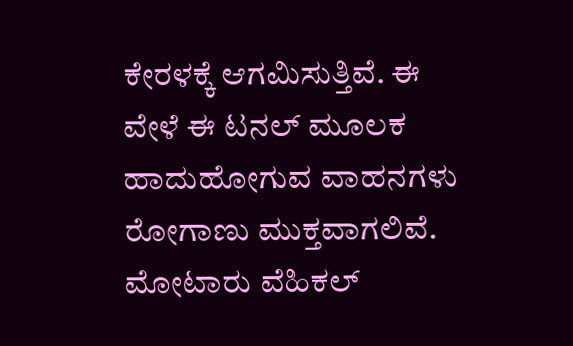ಕೇರಳಕ್ಕೆ ಆಗಮಿಸುತ್ತಿವೆ. ಈ ವೇಳೆ ಈ ಟನಲ್ ಮೂಲಕ ಹಾದುಹೋಗುವ ವಾಹನಗಳು ರೋಗಾಣು ಮುಕ್ತವಾಗಲಿವೆ. ಮೋಟಾರು ವೆಹಿಕಲ್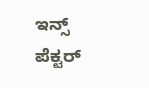ಇನ್ಸ್ ಪೆಕ್ಟರ್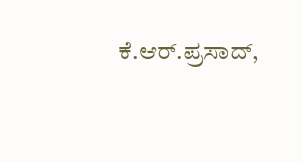ಕೆ.ಆರ್.ಪ್ರಸಾದ್,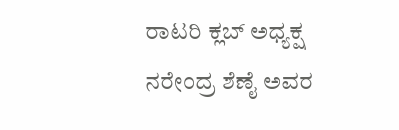ರಾಟರಿ ಕ್ಲಬ್ ಅಧ್ಯಕ್ಷ ನರೇಂದ್ರ ಶೆಣೈ ಅವರ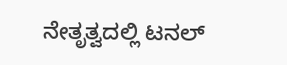ನೇತೃತ್ವದಲ್ಲಿ ಟನಲ್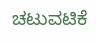ಚಟುವಟಿಕೆ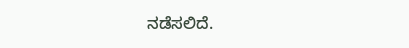ನಡೆಸಲಿದೆ.